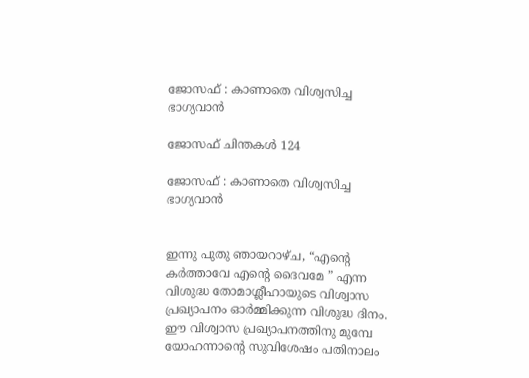ജോസഫ് : കാണാതെ വിശ്വസിച്ച ഭാഗ്യവാൻ

ജോസഫ് ചിന്തകൾ 124

ജോസഫ് : കാണാതെ വിശ്വസിച്ച ഭാഗ്യവാൻ


ഇന്നു പുതു ഞായറാഴ്ച, “എൻ്റെ കർത്താവേ എൻ്റെ ദൈവമേ ” എന്ന വിശുദ്ധ തോമാശ്ലീഹായുടെ വിശ്വാസ പ്രഖ്യാപനം ഓർമ്മിക്കുന്ന വിശുദ്ധ ദിനം. ഈ വിശ്വാസ പ്രഖ്യാപനത്തിനു മുമ്പേ യോഹന്നാൻ്റെ സുവിശേഷം പതിനാലം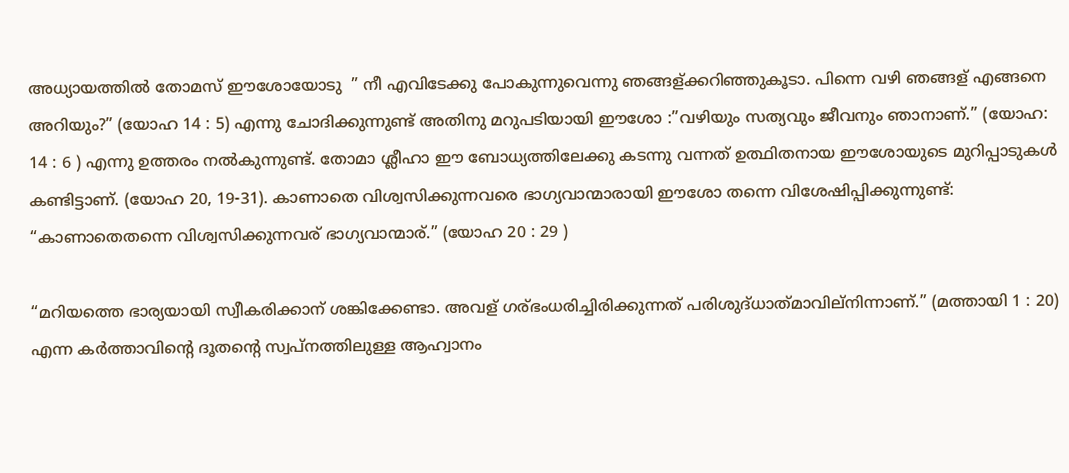അധ്യായത്തിൽ തോമസ്‌ ഈശോയോടു ‌ ” നീ എവിടേക്കു പോകുന്നുവെന്നു ഞങ്ങള്ക്കറിഞ്ഞുകൂടാ. പിന്നെ വഴി ഞങ്ങള് എങ്ങനെ അറിയും?” (യോഹ 14 : 5) എന്നു ചോദിക്കുന്നുണ്ട് അതിനു മറുപടിയായി ഈശോ :”വഴിയും സത്യവും ജീവനും ഞാനാണ്‌.” (യോഹ: 14 : 6 ) എന്നു ഉത്തരം നൽകുന്നുണ്ട്. തോമാ ശ്ലീഹാ ഈ ബോധ്യത്തിലേക്കു കടന്നു വന്നത് ഉത്ഥിതനായ ഈശോയുടെ മുറിപ്പാടുകൾ കണ്ടിട്ടാണ്. (യോഹ 20, 19-31). കാണാതെ വിശ്വസിക്കുന്നവരെ ഭാഗ്യവാന്മാരായി ഈശോ തന്നെ വിശേഷിപ്പിക്കുന്നുണ്ട്: “കാണാതെതന്നെ വിശ്വസിക്കുന്നവര് ഭാഗ്യവാന്മാര്.” (യോഹ 20 : 29 )

“മറിയത്തെ ഭാര്യയായി സ്വീകരിക്കാന് ശങ്കിക്കേണ്ടാ. അവള് ഗര്ഭംധരിച്ചിരിക്കുന്നത്‌ പരിശുദ്‌ധാത്‌മാവില്നിന്നാണ്‌.” (മത്തായി 1 : 20) എന്ന കർത്താവിൻ്റെ ദൂതൻ്റെ സ്വപ്നത്തിലുള്ള ആഹ്വാനം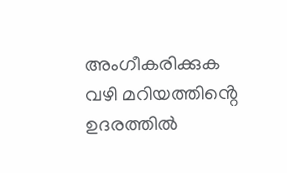അംഗീകരിക്കുക വഴി മറിയത്തിൻ്റെ ഉദരത്തിൽ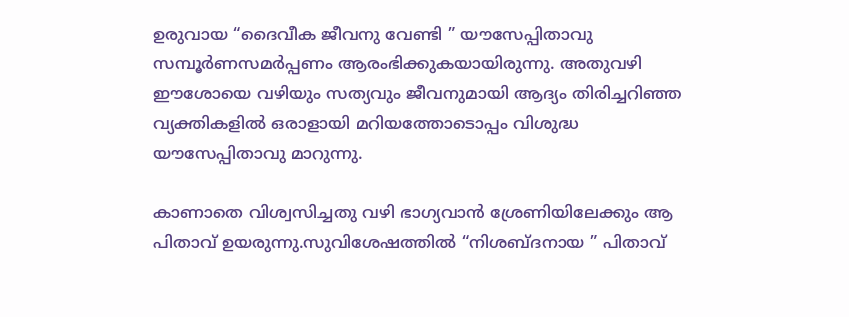ഉരുവായ “ദൈവീക ജീവനു വേണ്ടി ” യൗസേപ്പിതാവു സമ്പൂർണസമർപ്പണം ആരംഭിക്കുകയായിരുന്നു. അതുവഴി
ഈശോയെ വഴിയും സത്യവും ജീവനുമായി ആദ്യം തിരിച്ചറിഞ്ഞ വ്യക്തികളിൽ ഒരാളായി മറിയത്തോടൊപ്പം വിശുദ്ധ യൗസേപ്പിതാവു മാറുന്നു.

കാണാതെ വിശ്വസിച്ചതു വഴി ഭാഗ്യവാൻ ശ്രേണിയിലേക്കും ആ പിതാവ് ഉയരുന്നു.സുവിശേഷത്തിൽ “നിശബ്ദനായ ” പിതാവ്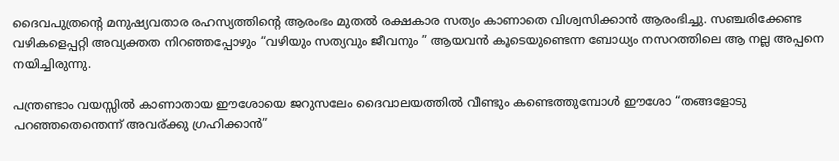ദൈവപുത്രൻ്റെ മനുഷ്യവതാര രഹസ്യത്തിൻ്റെ ആരംഭം മുതൽ രക്ഷകാര സത്യം കാണാതെ വിശ്വസിക്കാൻ ആരംഭിച്ചു. സഞ്ചരിക്കേണ്ട വഴികളെപ്പറ്റി അവ്യക്തത നിറഞ്ഞപ്പോഴും “വഴിയും സത്യവും ജീവനും ” ആയവൻ കൂടെയുണ്ടെന്ന ബോധ്യം നസറത്തിലെ ആ നല്ല അപ്പനെ നയിച്ചിരുന്നു.

പന്ത്രണ്ടാം വയസ്സിൽ കാണാതായ ഈശോയെ ജറുസലേം ദൈവാലയത്തിൽ വീണ്ടും കണ്ടെത്തുമ്പോൾ ഈശോ “തങ്ങളോടു പറഞ്ഞതെന്തെന്ന്‌ അവര്ക്കു ഗ്രഹിക്കാൻ”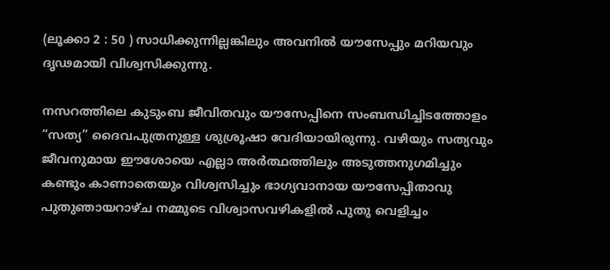(ലൂക്കാ 2 : 50 ) സാധിക്കുന്നില്ലങ്കിലും അവനിൽ യൗസേപ്പും മറിയവും ദൃഢമായി വിശ്വസിക്കുന്നു.

നസറത്തിലെ കുടുംബ ജീവിതവും യൗസേപ്പിനെ സംബന്ധിച്ചിടത്തോളം “സത്യ” ദൈവപുത്രനുള്ള ശുശ്രൂഷാ വേദിയായിരുന്നു. വഴിയും സത്യവും ജീവനുമായ ഈശോയെ എല്ലാ അർത്ഥത്തിലും അടുത്തനുഗമിച്ചും കണ്ടും കാണാതെയും വിശ്വസിച്ചും ഭാഗ്യവാനായ യൗസേപ്പിതാവു പുതുഞായറാഴ്ച നമ്മുടെ വിശ്വാസവഴികളിൽ പുതു വെളിച്ചം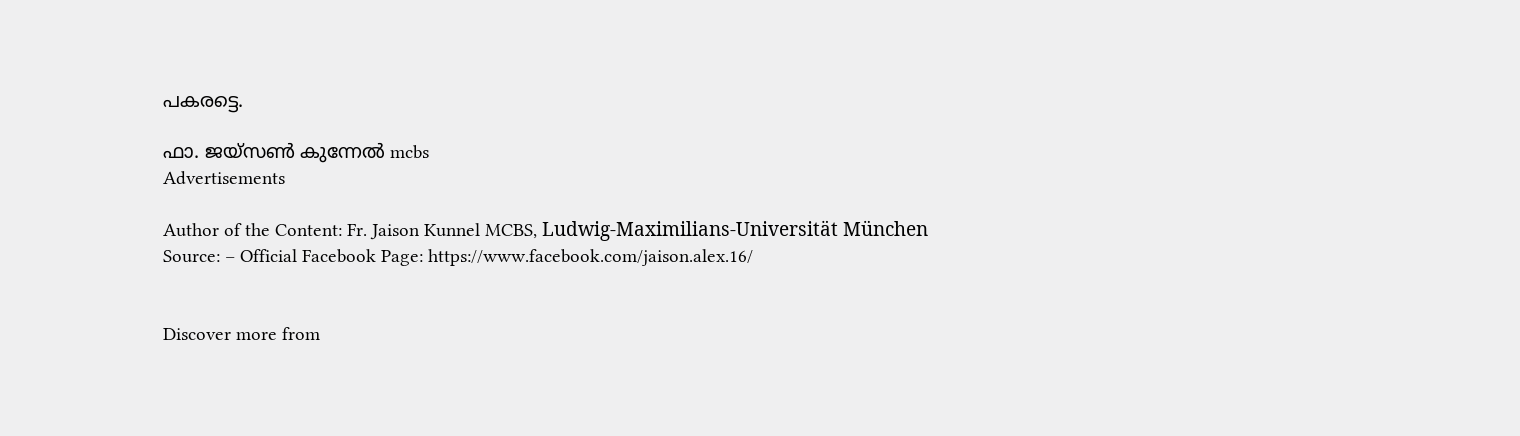പകരട്ടെ.

ഫാ. ജയ്സൺ കുന്നേൽ mcbs
Advertisements

Author of the Content: Fr. Jaison Kunnel MCBS, Ludwig-Maximilians-Universität München
Source: – Official Facebook Page: https://www.facebook.com/jaison.alex.16/


Discover more from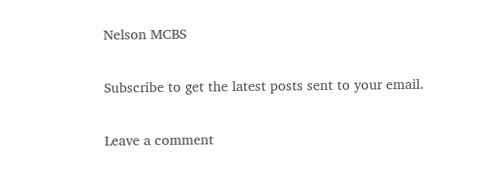Nelson MCBS

Subscribe to get the latest posts sent to your email.

Leave a comment